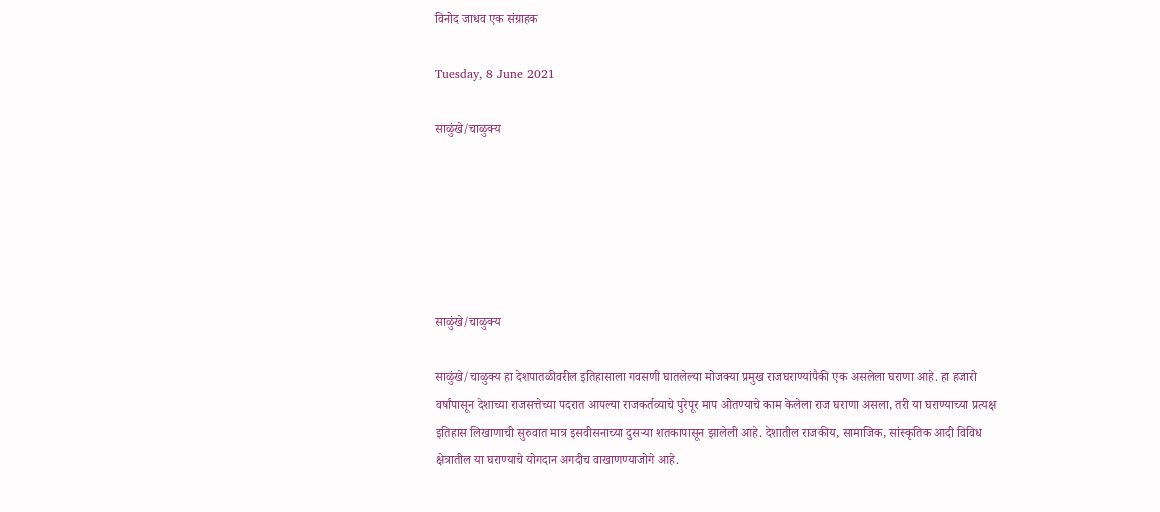विनोद जाधव एक संग्राहक

Tuesday, 8 June 2021

साळुंखे/चाळुक्य






साळुंखे/चाळुक्य

साळुंखे/चाळुक्य हा देशपातळीवरील इतिहासाला गवसणी घातलेल्या मोजक्या प्रमुख राजघराण्यांपैकी एक असलेला घराणा आहे. हा हजारो वर्षांपासून देशाच्या राजसत्तेच्या पदरात आपल्या राजकर्तव्याचे पुरेपूर माप ओतण्याचे काम केलेला राज घराणा असला, तरी या घराण्याच्या प्रत्यक्ष इतिहास लिखाणाची सुरुवात मात्र इसवीसनाच्या दुसऱ्या शतकापासून झालेली आहे. देशातील राजकीय, सामाजिक, सांस्कृतिक आदी विविध क्षेत्रातील या घराण्याचे योगदान अगदीच वाखाणण्याजोगे आहे.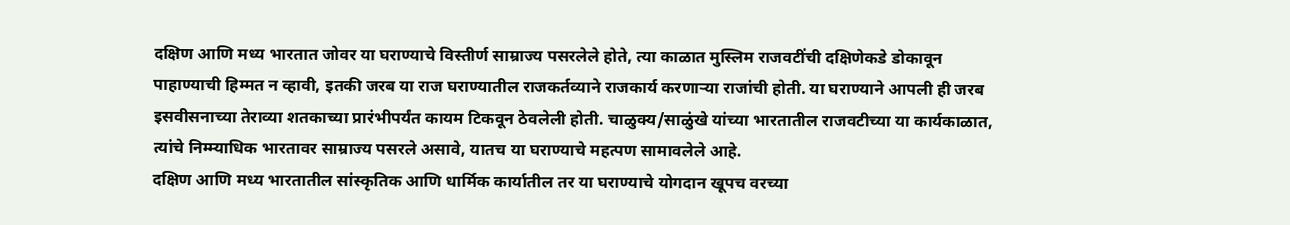दक्षिण आणि मध्य भारतात जोवर या घराण्याचे विस्तीर्ण साम्राज्य पसरलेले होते, त्या काळात मुस्लिम राजवटींची दक्षिणेकडे डोकावून पाहाण्याची हिम्मत न व्हावी, इतकी जरब या राज घराण्यातील राजकर्तव्याने राजकार्य करणाऱ्या राजांची होती. या घराण्याने आपली ही जरब इसवीसनाच्या तेराव्या शतकाच्या प्रारंभीपर्यंत कायम टिकवून ठेवलेली होती. चाळुक्य/साळुंखे यांच्या भारतातील राजवटीच्या या कार्यकाळात, त्यांचे निम्म्याधिक भारतावर साम्राज्य पसरले असावे, यातच या घराण्याचे महत्पण सामावलेले आहे.
दक्षिण आणि मध्य भारतातील सांस्कृतिक आणि धार्मिक कार्यातील तर या घराण्याचे योगदान खूपच वरच्या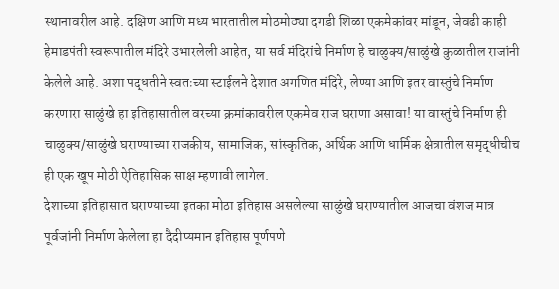स्थानावरील आहे. दक्षिण आणि मध्य भारतातील मोठमोठ्या दगडी शिळा एकमेकांवर मांडून, जेवढी काही हेमाडपंती स्वरूपातील मंदिरे उभारलेली आहेत, या सर्व मंदिरांचे निर्माण हे चाळुक्य/साळुंखे कुळातील राजांनी केलेले आहे. अशा पद्धतीने स्वतःच्या स्टाईलने देशात अगणित मंदिरे, लेण्या आणि इतर वास्तुंचे निर्माण करणारा साळुंखे हा इतिहासातील वरच्या क्रमांकावरील एकमेव राज घराणा असावा! या वास्तुंचे निर्माण ही चाळुक्य/साळुंखे घराण्याच्या राजकीय, सामाजिक, सांस्कृतिक, अर्थिक आणि धार्मिक क्षेत्रातील समृद्धीचीच ही एक खूप मोठी ऐतिहासिक साक्ष म्हणावी लागेल.
देशाच्या इतिहासात घराण्याच्या इतका मोठा इतिहास असलेल्या साळुंखे घराण्यातील आजचा वंशज मात्र पूर्वजांनी निर्माण केलेला हा दैदीप्यमान इतिहास पूर्णपणे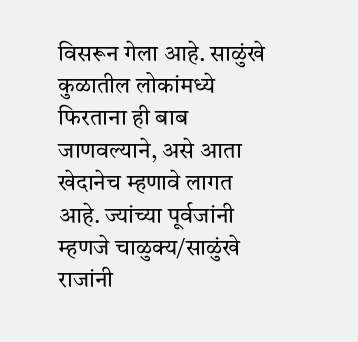विसरून गेला आहे. साळुंखे कुळातील लोकांमध्ये फिरताना ही बाब जाणवल्याने, असे आता खेदानेच म्हणावे लागत आहे. ज्यांच्या पूर्वजांनी म्हणजे चाळुक्य/साळुंखे राजांनी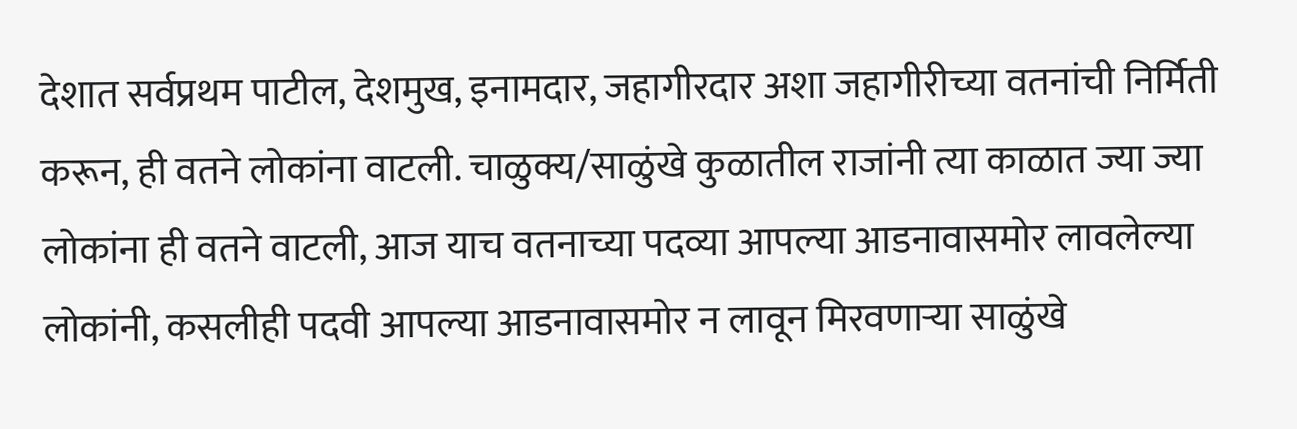देशात सर्वप्रथम पाटील, देशमुख, इनामदार, जहागीरदार अशा जहागीरीच्या वतनांची निर्मिती करून, ही वतने लोकांना वाटली. चाळुक्य/साळुंखे कुळातील राजांनी त्या काळात ज्या ज्या लोकांना ही वतने वाटली, आज याच वतनाच्या पदव्या आपल्या आडनावासमोर लावलेल्या लोकांनी, कसलीही पदवी आपल्या आडनावासमोर न लावून मिरवणाऱ्या साळुंखे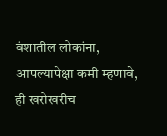वंशातील लोकांना, आपल्यापेक्षा कमी म्हणावे, ही खरोखरीच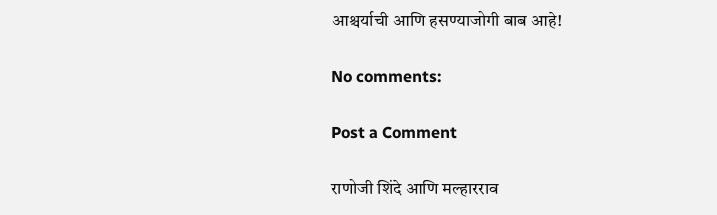आश्चर्याची आणि हसण्याजोगी बाब आहे!

No comments:

Post a Comment

राणोजी शिंदे आणि मल्हारराव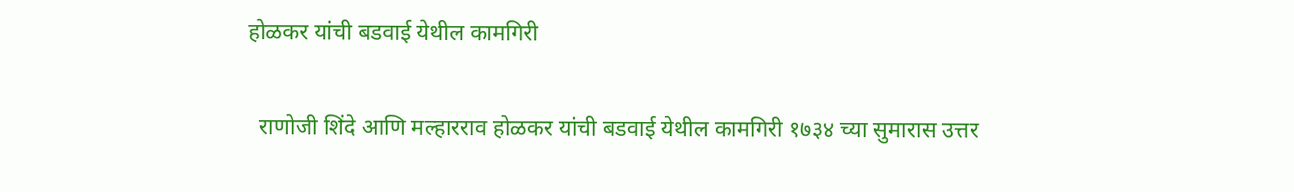होळकर यांची बडवाई येथील कामगिरी

  राणोजी शिंदे आणि मल्हारराव होळकर यांची बडवाई येथील कामगिरी १७३४ च्या सुमारास उत्तर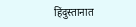हिंदुस्तानात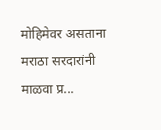मोहिमेवर असताना मराठा सरदारांनी माळवा प्र...